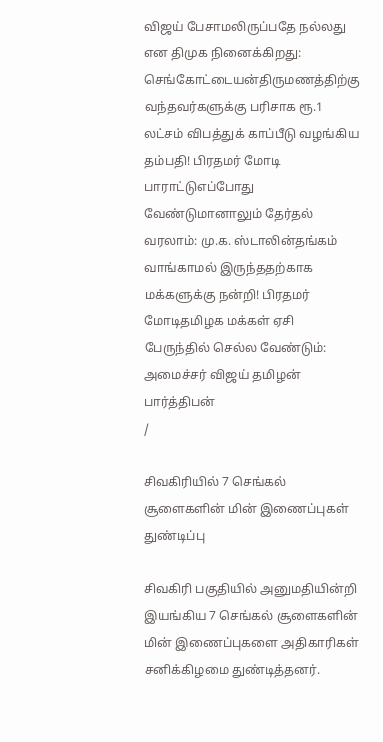விஜய் பேசாமலிருப்பதே நல்லது என திமுக நினைக்கிறது: செங்கோட்டையன்திருமணத்திற்கு வந்தவர்களுக்கு பரிசாக ரூ.1 லட்சம் விபத்துக் காப்பீடு வழங்கிய தம்பதி! பிரதமர் மோடி பாராட்டுஎப்போது வேண்டுமானாலும் தேர்தல் வரலாம்: மு.க. ஸ்டாலின்தங்கம் வாங்காமல் இருந்ததற்காக மக்களுக்கு நன்றி! பிரதமர் மோடிதமிழக மக்கள் ஏசி பேருந்தில் செல்ல வேண்டும்: அமைச்சர் விஜய் தமிழன் பார்த்திபன்
/

சிவகிரியில் 7 செங்கல் சூளைகளின் மின் இணைப்புகள் துண்டிப்பு

சிவகிரி பகுதியில் அனுமதியின்றி இயங்கிய 7 செங்கல் சூளைகளின் மின் இணைப்புகளை அதிகாரிகள் சனிக்கிழமை துண்டித்தனர்.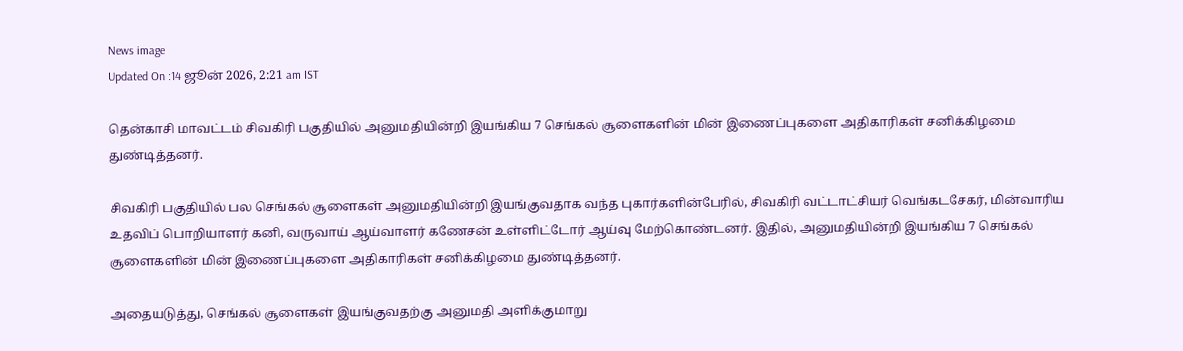News image
Updated On :14 ஜூன் 2026, 2:21 am IST

தென்காசி மாவட்டம் சிவகிரி பகுதியில் அனுமதியின்றி இயங்கிய 7 செங்கல் சூளைகளின் மின் இணைப்புகளை அதிகாரிகள் சனிக்கிழமை துண்டித்தனர்.

சிவகிரி பகுதியில் பல செங்கல் சூளைகள் அனுமதியின்றி இயங்குவதாக வந்த புகார்களின்பேரில், சிவகிரி வட்டாட்சியர் வெங்கடசேகர், மின்வாரிய உதவிப் பொறியாளர் கனி, வருவாய் ஆய்வாளர் கணேசன் உள்ளிட்டோர் ஆய்வு மேற்கொண்டனர். இதில், அனுமதியின்றி இயங்கிய 7 செங்கல் சூளைகளின் மின் இணைப்புகளை அதிகாரிகள் சனிக்கிழமை துண்டித்தனர்.

அதையடுத்து, செங்கல் சூளைகள் இயங்குவதற்கு அனுமதி அளிக்குமாறு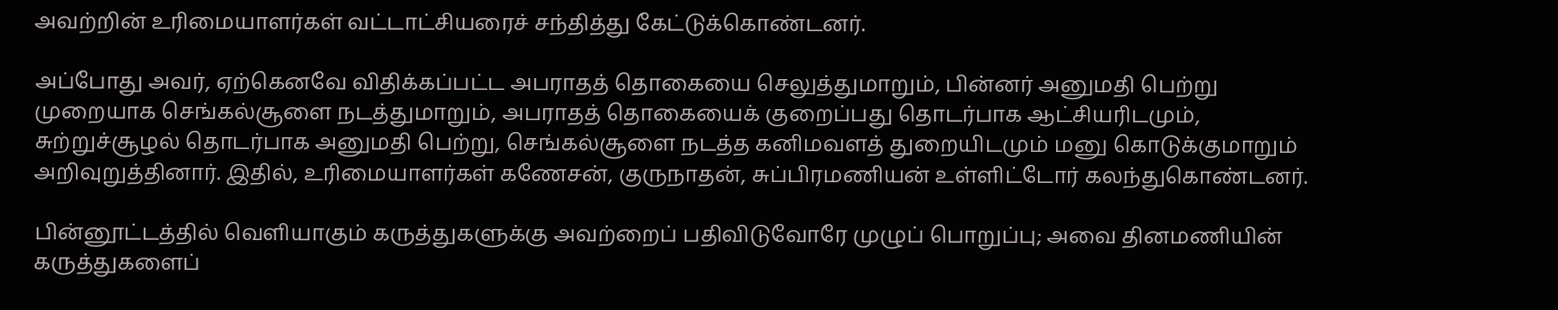அவற்றின் உரிமையாளர்கள் வட்டாட்சியரைச் சந்தித்து கேட்டுக்கொண்டனர்.

அப்போது அவர், ஏற்கெனவே விதிக்கப்பட்ட அபராதத் தொகையை செலுத்துமாறும், பின்னர் அனுமதி பெற்று முறையாக செங்கல்சூளை நடத்துமாறும், அபராதத் தொகையைக் குறைப்பது தொடர்பாக ஆட்சியரிடமும், சுற்றுச்சூழல் தொடர்பாக அனுமதி பெற்று, செங்கல்சூளை நடத்த கனிமவளத் துறையிடமும் மனு கொடுக்குமாறும் அறிவுறுத்தினார். இதில், உரிமையாளர்கள் கணேசன், குருநாதன், சுப்பிரமணியன் உள்ளிட்டோர் கலந்துகொண்டனர்.

பின்னூட்டத்தில் வெளியாகும் கருத்துகளுக்கு அவற்றைப் பதிவிடுவோரே முழுப் பொறுப்பு; அவை தினமணியின் கருத்துகளைப்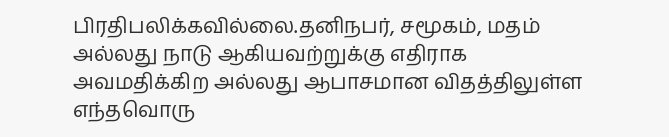பிரதிபலிக்கவில்லை.தனிநபர், சமூகம், மதம் அல்லது நாடு ஆகியவற்றுக்கு எதிராக அவமதிக்கிற அல்லது ஆபாசமான விதத்திலுள்ள எந்தவொரு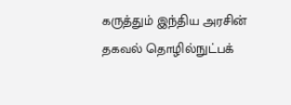கருத்தும் இந்திய அரசின் தகவல் தொழில்நுட்பக்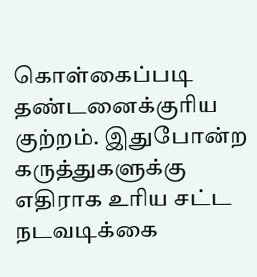கொள்கைப்படி தண்டனைக்குரிய குற்றம். இதுபோன்ற கருத்துகளுக்கு எதிராக உரிய சட்ட நடவடிக்கை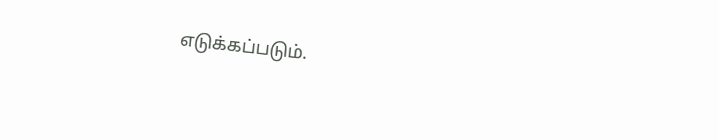எடுக்கப்படும்.